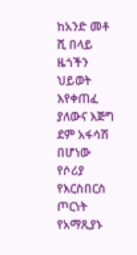ከአንድ መቶ ሺ በላይ ዜጎችን ህይወት እየቀጠፈ ያለውና እጅግ ደም አፋሳሽ በሆነው የሶሪያ የእርስበርስ ጦርነት የአማጺያኑ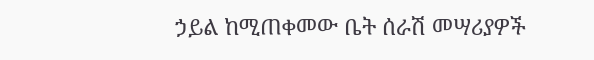ኃይል ከሚጠቀመው ቤት ሰራሽ መሣሪያዎች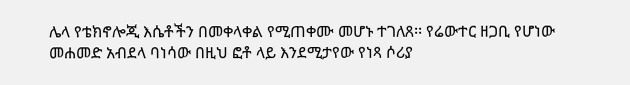ሌላ የቴክኖሎጂ እሴቶችን በመቀላቀል የሚጠቀሙ መሆኑ ተገለጸ፡፡ የሬውተር ዘጋቢ የሆነው መሐመድ አብደላ ባነሳው በዚህ ፎቶ ላይ እንደሚታየው የነጻ ሶሪያ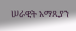ሠራዊት አማጺያን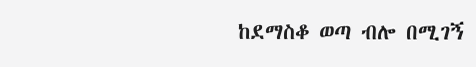ከደማስቆ ወጣ ብሎ በሚገኝ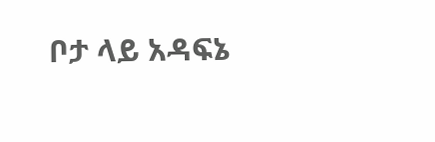ቦታ ላይ አዳፍኔ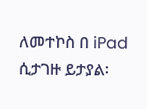ለመተኮስ በ iPad ሲታገዙ ይታያል፡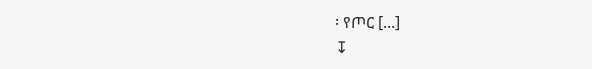፡ የጦር [...]
↧